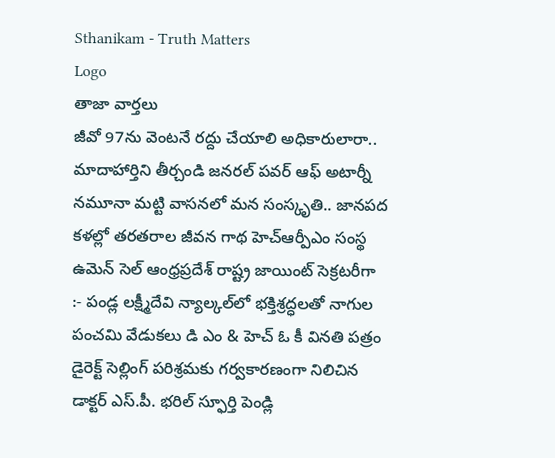Sthanikam - Truth Matters
Logo
తాజా వార్తలు
జీవో 97ను వెంటనే రద్దు చేయాలి అధికారులారా.. మాదాహార్తిని తీర్చండి జనరల్ పవర్ ఆఫ్ అటార్నీ నమూనా మట్టి వాసనలో మన సంస్కృతి.. జానపద కళల్లో తరతరాల జీవన గాథ హెచ్ఆర్పీఎం సంస్థ ఉమెన్ సెల్ ఆంధ్రప్రదేశ్ రాష్ట్ర జాయింట్ సెక్రటరీగా :- పండ్ల లక్ష్మీదేవి న్యాల్కల్‌లో భక్తిశ్రద్ధలతో నాగుల పంచమి వేడుకలు డి ఎం & హెచ్ ఓ కీ వినతి పత్రం డైరెక్ట్ సెల్లింగ్ పరిశ్రమకు గర్వకారణంగా నిలిచిన డాక్టర్ ఎస్.పీ. భరిల్ స్ఫూర్తి పెండ్లి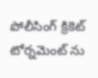పోలీసింగ్ క్రికెట్ టోర్నమెంట్ ను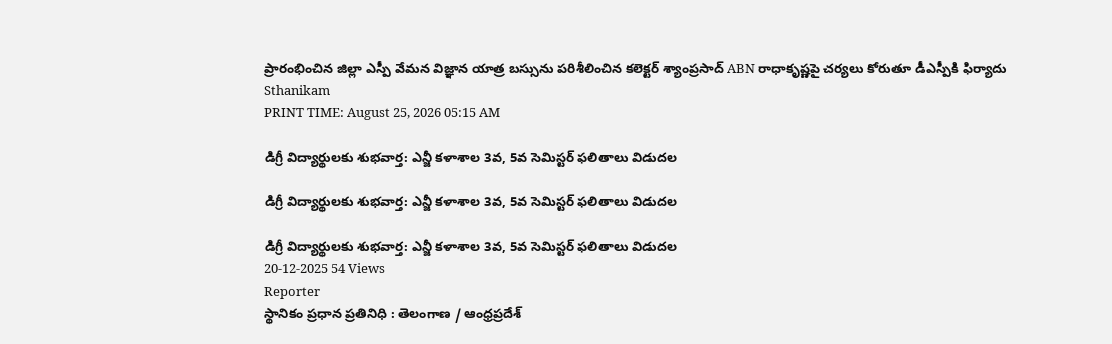ప్రారంభించిన జిల్లా ఎస్పీ వేమన విజ్ఞాన యాత్ర బస్సును పరిశీలించిన కలెక్టర్ శ్యాంప్రసాద్ ABN రాధాకృష్ణపై చర్యలు కోరుతూ డీఎస్పీకి ఫిర్యాదు
Sthanikam
PRINT TIME: August 25, 2026 05:15 AM

డిగ్రీ విద్యార్థులకు శుభవార్త: ఎన్జీ కళాశాల 3వ, 5వ సెమిస్టర్ ఫలితాలు విడుదల

డిగ్రీ విద్యార్థులకు శుభవార్త: ఎన్జీ కళాశాల 3వ, 5వ సెమిస్టర్ ఫలితాలు విడుదల

డిగ్రీ విద్యార్థులకు శుభవార్త: ఎన్జీ కళాశాల 3వ, 5వ సెమిస్టర్ ఫలితాలు విడుదల
20-12-2025 54 Views
Reporter
స్థానికం ప్రధాన ప్రతినిధి : తెలంగాణ / ఆంధ్రప్రదేశ్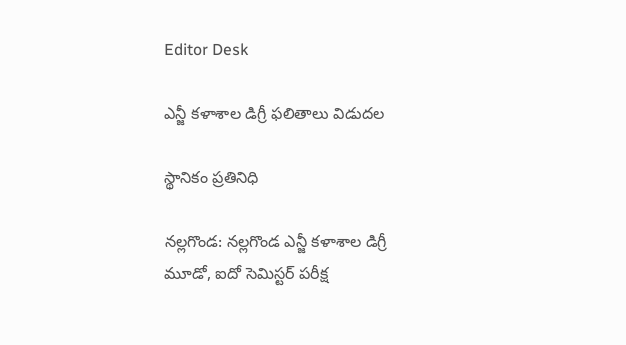Editor Desk

ఎన్జీ కళాశాల డిగ్రీ ఫలితాలు విడుదల

స్థానికం ప్రతినిధి

నల్లగొండ: నల్లగొండ ఎన్జీ కళాశాల డిగ్రీ మూడో, ఐదో సెమిస్టర్ పరీక్ష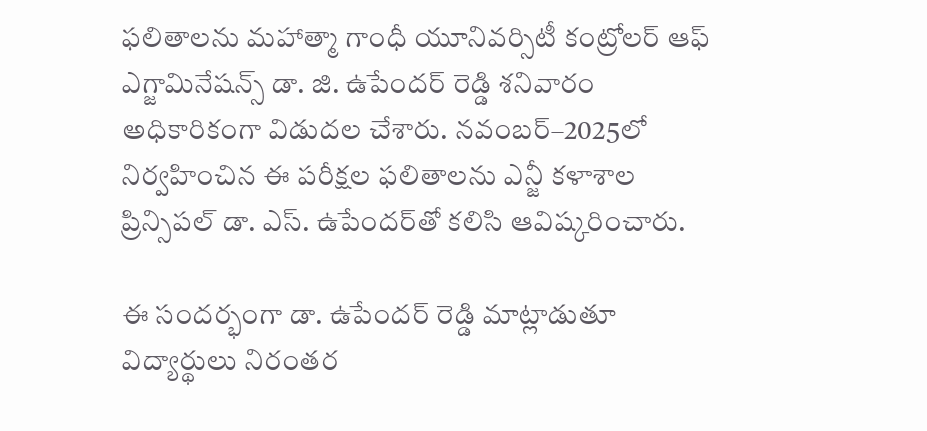ఫలితాలను మహాత్మా గాంధీ యూనివర్సిటీ కంట్రోలర్ ఆఫ్ ఎగ్జామినేషన్స్ డా. జి. ఉపేందర్ రెడ్డి శనివారం అధికారికంగా విడుదల చేశారు. నవంబర్–2025లో నిర్వహించిన ఈ పరీక్షల ఫలితాలను ఎన్జీ కళాశాల ప్రిన్సిపల్ డా. ఎస్. ఉపేందర్‌తో కలిసి ఆవిష్కరించారు.

ఈ సందర్భంగా డా. ఉపేందర్ రెడ్డి మాట్లాడుతూ విద్యార్థులు నిరంతర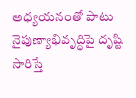అధ్యయనంతో పాటు నైపుణ్యాభివృద్ధిపై దృష్టి సారిస్తే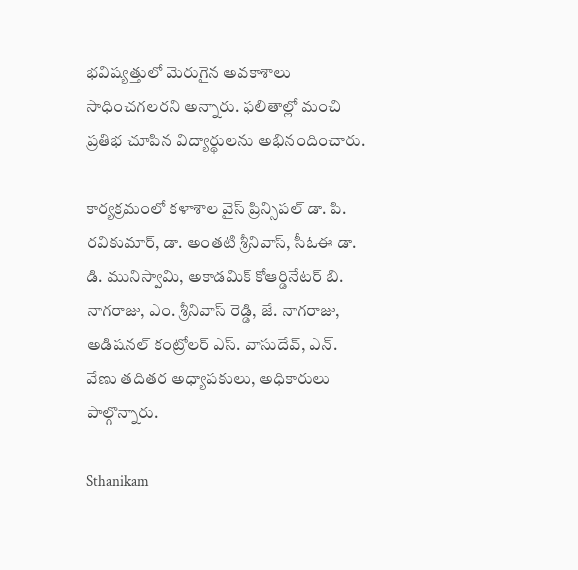భవిష్యత్తులో మెరుగైన అవకాశాలు సాధించగలరని అన్నారు. ఫలితాల్లో మంచి ప్రతిభ చూపిన విద్యార్థులను అభినందించారు.

కార్యక్రమంలో కళాశాల వైస్ ప్రిన్సిపల్ డా. పి. రవికుమార్, డా. అంతటి శ్రీనివాస్, సీఓఈ డా. డి. మునిస్వామి, అకాడమిక్ కోఆర్డినేటర్ బి. నాగరాజు, ఎం. శ్రీనివాస్ రెడ్డి, జే. నాగరాజు, అడిషనల్ కంట్రోలర్ ఎస్. వాసుదేవ్, ఎన్. వేణు తదితర అధ్యాపకులు, అధికారులు పాల్గొన్నారు.

Sthanikam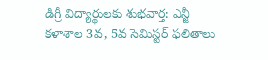డిగ్రీ విద్యార్థులకు శుభవార్త: ఎన్జీ కళాశాల 3వ, 5వ సెమిస్టర్ ఫలితాలు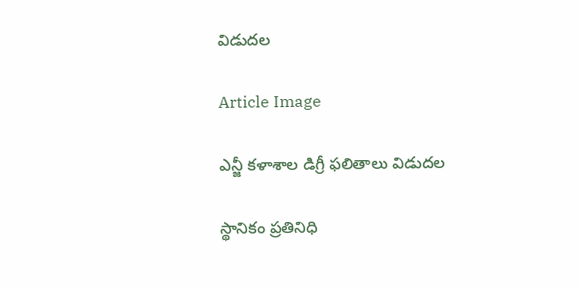విడుదల

Article Image

ఎన్జీ కళాశాల డిగ్రీ ఫలితాలు విడుదల

స్థానికం ప్రతినిధి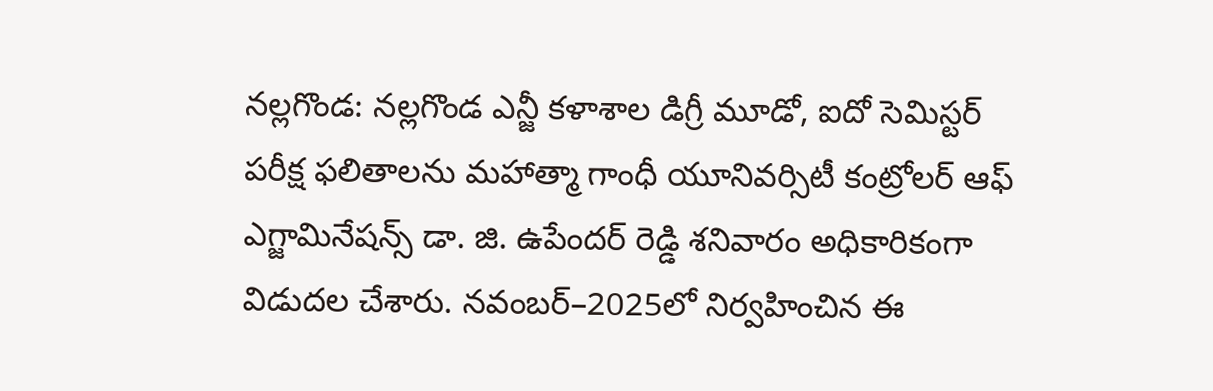నల్లగొండ: నల్లగొండ ఎన్జీ కళాశాల డిగ్రీ మూడో, ఐదో సెమిస్టర్ పరీక్ష ఫలితాలను మహాత్మా గాంధీ యూనివర్సిటీ కంట్రోలర్ ఆఫ్ ఎగ్జామినేషన్స్ డా. జి. ఉపేందర్ రెడ్డి శనివారం అధికారికంగా విడుదల చేశారు. నవంబర్–2025లో నిర్వహించిన ఈ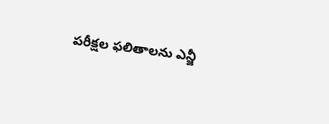పరీక్షల ఫలితాలను ఎన్జీ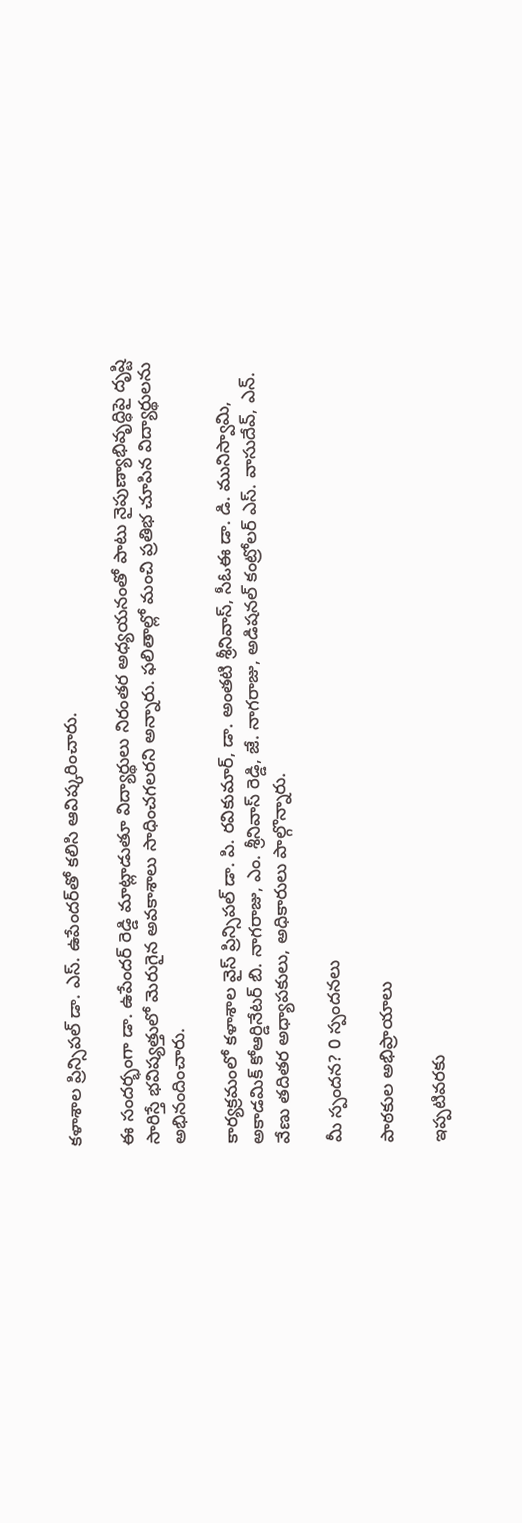కళాశాల ప్రిన్సిపల్ డా. ఎస్. ఉపేందర్‌తో కలిసి ఆవిష్కరించారు.

ఈ సందర్భంగా డా. ఉపేందర్ రెడ్డి మాట్లాడుతూ విద్యార్థులు నిరంతర అధ్యయనంతో పాటు నైపుణ్యాభివృద్ధిపై దృష్టి సారిస్తే భవిష్యత్తులో మెరుగైన అవకాశాలు సాధించగలరని అన్నారు. ఫలితాల్లో మంచి ప్రతిభ చూపిన విద్యార్థులను అభినందించారు.

కార్యక్రమంలో కళాశాల వైస్ ప్రిన్సిపల్ డా. పి. రవికుమార్, డా. అంతటి శ్రీనివాస్, సీఓఈ డా. డి. మునిస్వామి, అకాడమిక్ కోఆర్డినేటర్ బి. నాగరాజు, ఎం. శ్రీనివాస్ రెడ్డి, జే. నాగరాజు, అడిషనల్ కంట్రోలర్ ఎస్. వాసుదేవ్, ఎన్. వేణు తదితర అధ్యాపకులు, అధికారులు పాల్గొన్నారు.

మీ స్పందన? 0 స్పందనలు

పాఠకుల అభిప్రాయాలు

ఇప్పటివరకు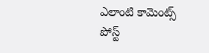ఎలాంటి కామెంట్స్ పోస్ట్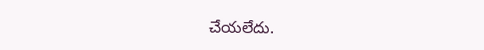చేయలేదు.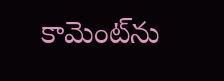కామెంట్‌ను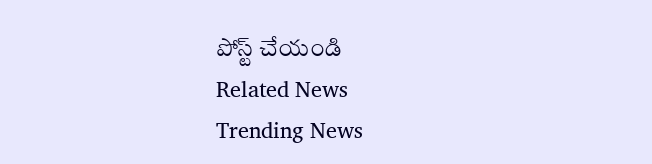పోస్ట్ చేయండి
Related News
Trending News